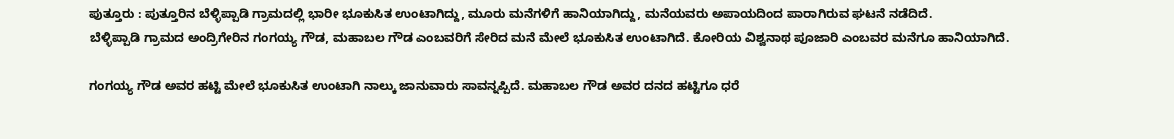ಪುತ್ತೂರು : ಪುತ್ತೂರಿನ ಬೆಳ್ಳಿಪ್ಪಾಡಿ ಗ್ರಾಮದಲ್ಲಿ ಭಾರೀ ಭೂಕುಸಿತ ಉಂಟಾಗಿದ್ದು, ಮೂರು ಮನೆಗಳಿಗೆ ಹಾನಿಯಾಗಿದ್ದು, ಮನೆಯವರು ಅಪಾಯದಿಂದ ಪಾರಾಗಿರುವ ಘಟನೆ ನಡೆದಿದೆ.
ಬೆಳ್ಳಿಪ್ಪಾಡಿ ಗ್ರಾಮದ ಅಂದ್ರಿಗೇರಿನ ಗಂಗಯ್ಯ ಗೌಡ, ಮಹಾಬಲ ಗೌಡ ಎಂಬವರಿಗೆ ಸೇರಿದ ಮನೆ ಮೇಲೆ ಭೂಕುಸಿತ ಉಂಟಾಗಿದೆ. ಕೋರಿಯ ವಿಶ್ವನಾಥ ಪೂಜಾರಿ ಎಂಬವರ ಮನೆಗೂ ಹಾನಿಯಾಗಿದೆ.

ಗಂಗಯ್ಯ ಗೌಡ ಅವರ ಹಟ್ಟಿ ಮೇಲೆ ಭೂಕುಸಿತ ಉಂಟಾಗಿ ನಾಲ್ಕು ಜಾನುವಾರು ಸಾವನ್ನಪ್ಪಿದೆ. ಮಹಾಬಲ ಗೌಡ ಅವರ ದನದ ಹಟ್ಟಿಗೂ ಧರೆ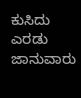ಕುಸಿದು ಎರಡು ಜಾನುವಾರು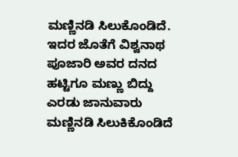ಮಣ್ಣಿನಡಿ ಸಿಲುಕೊಂಡಿದೆ. ಇದರ ಜೊತೆಗೆ ವಿಶ್ವನಾಥ ಪೂಜಾರಿ ಅವರ ದನದ ಹಟ್ಟಿಗೂ ಮಣ್ಣು ಬಿದ್ದು ಎರಡು ಜಾನುವಾರು ಮಣ್ಣಿನಡಿ ಸಿಲುಕಿಕೊಂಡಿದೆ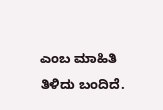ಎಂಬ ಮಾಹಿತಿ ತಿಳಿದು ಬಂದಿದೆ.